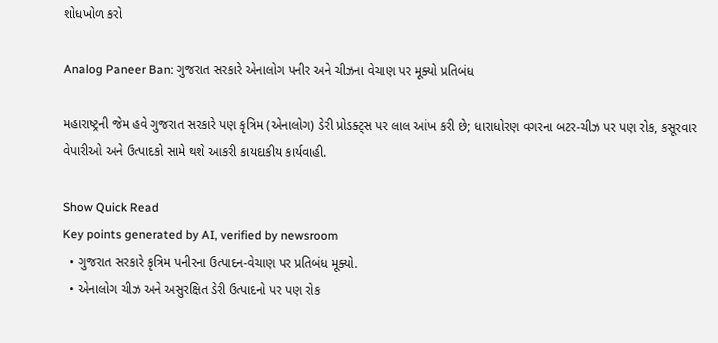શોધખોળ કરો

Analog Paneer Ban: ગુજરાત સરકારે એનાલોગ પનીર અને ચીઝના વેચાણ પર મૂક્યો પ્રતિબંધ

મહારાષ્ટ્રની જેમ હવે ગુજરાત સરકારે પણ કૃત્રિમ (એનાલોગ) ડેરી પ્રોડક્ટ્સ પર લાલ આંખ કરી છે; ધારાધોરણ વગરના બટર-ચીઝ પર પણ રોક, કસૂરવાર વેપારીઓ અને ઉત્પાદકો સામે થશે આકરી કાયદાકીય કાર્યવાહી.

Show Quick Read
Key points generated by AI, verified by newsroom
  • ગુજરાત સરકારે કૃત્રિમ પનીરના ઉત્પાદન-વેચાણ પર પ્રતિબંધ મૂક્યો.
  • એનાલોગ ચીઝ અને અસુરક્ષિત ડેરી ઉત્પાદનો પર પણ રોક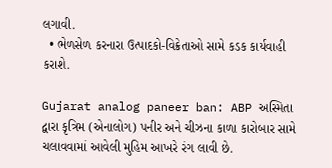લગાવી.
  • ભેળસેળ કરનારા ઉત્પાદકો-વિક્રેતાઓ સામે કડક કાર્યવાહી કરાશે.

Gujarat analog paneer ban: ABP અસ્મિતા દ્વારા કૃત્રિમ (એનાલોગ) પનીર અને ચીઝના કાળા કારોબાર સામે ચલાવવામાં આવેલી મુહિમ આખરે રંગ લાવી છે.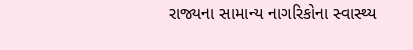રાજ્યના સામાન્ય નાગરિકોના સ્વાસ્થ્ય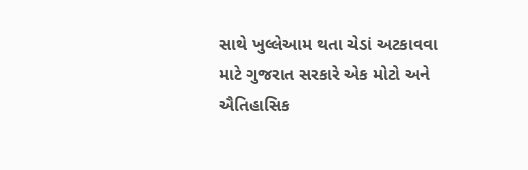સાથે ખુલ્લેઆમ થતા ચેડાં અટકાવવા માટે ગુજરાત સરકારે એક મોટો અને ઐતિહાસિક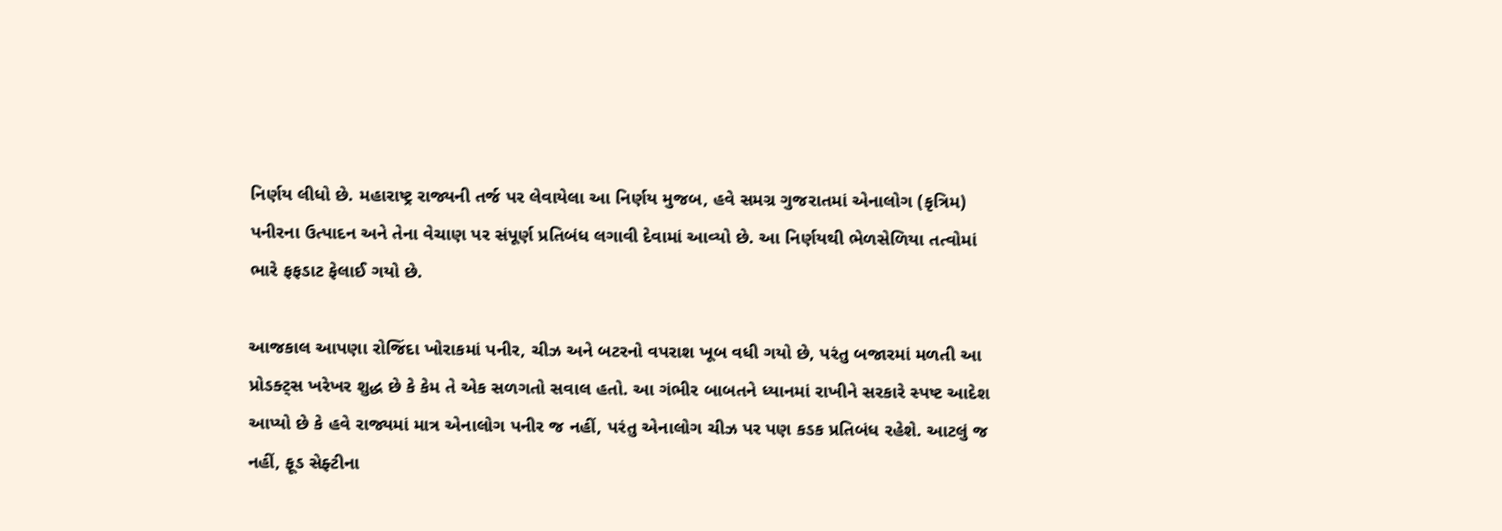નિર્ણય લીધો છે. મહારાષ્ટ્ર રાજ્યની તર્જ પર લેવાયેલા આ નિર્ણય મુજબ, હવે સમગ્ર ગુજરાતમાં એનાલોગ (કૃત્રિમ) પનીરના ઉત્પાદન અને તેના વેચાણ પર સંપૂર્ણ પ્રતિબંધ લગાવી દેવામાં આવ્યો છે. આ નિર્ણયથી ભેળસેળિયા તત્વોમાં ભારે ફફડાટ ફેલાઈ ગયો છે.

આજકાલ આપણા રોજિંદા ખોરાકમાં પનીર, ચીઝ અને બટરનો વપરાશ ખૂબ વધી ગયો છે, પરંતુ બજારમાં મળતી આ પ્રોડક્ટ્સ ખરેખર શુદ્ધ છે કે કેમ તે એક સળગતો સવાલ હતો. આ ગંભીર બાબતને ધ્યાનમાં રાખીને સરકારે સ્પષ્ટ આદેશ આપ્યો છે કે હવે રાજ્યમાં માત્ર એનાલોગ પનીર જ નહીં, પરંતુ એનાલોગ ચીઝ પર પણ કડક પ્રતિબંધ રહેશે. આટલું જ નહીં, ફૂડ સેફ્ટીના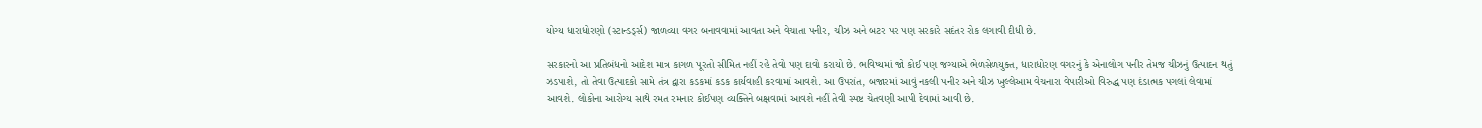યોગ્ય ધારાધોરણો (સ્ટાન્ડર્ડ્સ) જાળવ્યા વગર બનાવવામાં આવતા અને વેચાતા પનીર, ચીઝ અને બટર પર પણ સરકારે સદંતર રોક લગાવી દીધી છે.

સરકારનો આ પ્રતિબંધનો આદેશ માત્ર કાગળ પૂરતો સીમિત નહીં રહે તેવો પણ દાવો કરાયો છે. ભવિષ્યમાં જો કોઈ પણ જગ્યાએ ભેળસેળયુક્ત, ધારાધોરણ વગરનું કે એનાલોગ પનીર તેમજ ચીઝનું ઉત્પાદન થતું ઝડપાશે, તો તેવા ઉત્પાદકો સામે તંત્ર દ્વારા કડકમાં કડક કાર્યવાહી કરવામાં આવશે. આ ઉપરાંત, બજારમાં આવું નકલી પનીર અને ચીઝ ખુલ્લેઆમ વેચનારા વેપારીઓ વિરુદ્ધ પણ દંડાત્મક પગલાં લેવામાં આવશે. લોકોના આરોગ્ય સાથે રમત રમનાર કોઈપણ વ્યક્તિને બક્ષવામાં આવશે નહીં તેવી સ્પષ્ટ ચેતવણી આપી દેવામાં આવી છે.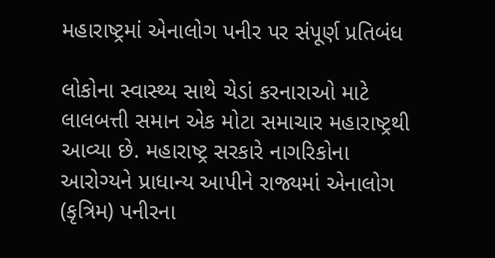મહારાષ્ટ્રમાં એનાલોગ પનીર પર સંપૂર્ણ પ્રતિબંધ

લોકોના સ્વાસ્થ્ય સાથે ચેડાં કરનારાઓ માટે લાલબત્તી સમાન એક મોટા સમાચાર મહારાષ્ટ્રથી આવ્યા છે. મહારાષ્ટ્ર સરકારે નાગરિકોના આરોગ્યને પ્રાધાન્ય આપીને રાજ્યમાં એનાલોગ (કૃત્રિમ) પનીરના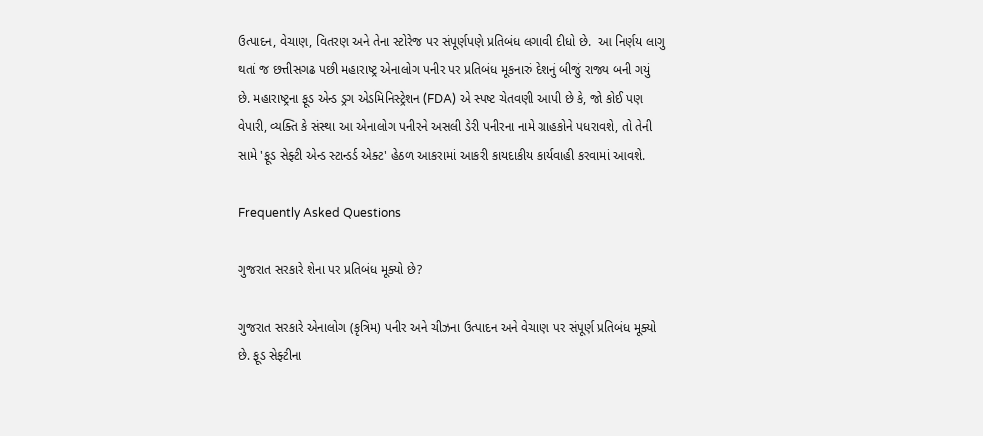ઉત્પાદન, વેચાણ, વિતરણ અને તેના સ્ટોરેજ પર સંપૂર્ણપણે પ્રતિબંધ લગાવી દીધો છે.  આ નિર્ણય લાગુ થતાં જ છત્તીસગઢ પછી મહારાષ્ટ્ર એનાલોગ પનીર પર પ્રતિબંધ મૂકનારું દેશનું બીજું રાજ્ય બની ગયું છે. મહારાષ્ટ્રના ફૂડ એન્ડ ડ્રગ એડમિનિસ્ટ્રેશન (FDA) એ સ્પષ્ટ ચેતવણી આપી છે કે, જો કોઈ પણ વેપારી, વ્યક્તિ કે સંસ્થા આ એનાલોગ પનીરને અસલી ડેરી પનીરના નામે ગ્રાહકોને પધરાવશે, તો તેની સામે 'ફૂડ સેફ્ટી એન્ડ સ્ટાન્ડર્ડ એક્ટ' હેઠળ આકરામાં આકરી કાયદાકીય કાર્યવાહી કરવામાં આવશે.

Frequently Asked Questions

ગુજરાત સરકારે શેના પર પ્રતિબંધ મૂક્યો છે?

ગુજરાત સરકારે એનાલોગ (કૃત્રિમ) પનીર અને ચીઝના ઉત્પાદન અને વેચાણ પર સંપૂર્ણ પ્રતિબંધ મૂક્યો છે. ફૂડ સેફ્ટીના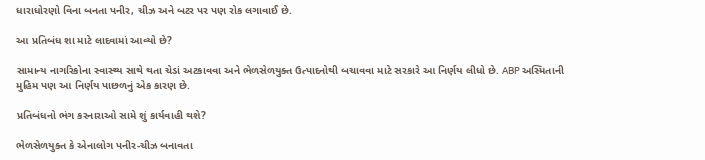ધારાધોરણો વિના બનતા પનીર, ચીઝ અને બટર પર પણ રોક લગાવાઈ છે.

આ પ્રતિબંધ શા માટે લાદવામાં આવ્યો છે?

સામાન્ય નાગરિકોના સ્વાસ્થ્ય સાથે થતા ચેડાં અટકાવવા અને ભેળસેળયુક્ત ઉત્પાદનોથી બચાવવા માટે સરકારે આ નિર્ણય લીધો છે. ABP અસ્મિતાની મુહિમ પણ આ નિર્ણય પાછળનું એક કારણ છે.

પ્રતિબંધનો ભંગ કરનારાઓ સામે શું કાર્યવાહી થશે?

ભેળસેળયુક્ત કે એનાલોગ પનીર-ચીઝ બનાવતા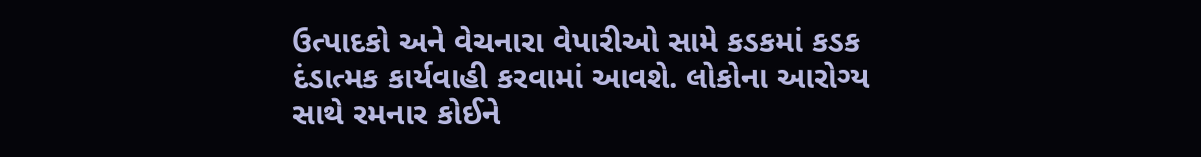ઉત્પાદકો અને વેચનારા વેપારીઓ સામે કડકમાં કડક દંડાત્મક કાર્યવાહી કરવામાં આવશે. લોકોના આરોગ્ય સાથે રમનાર કોઈને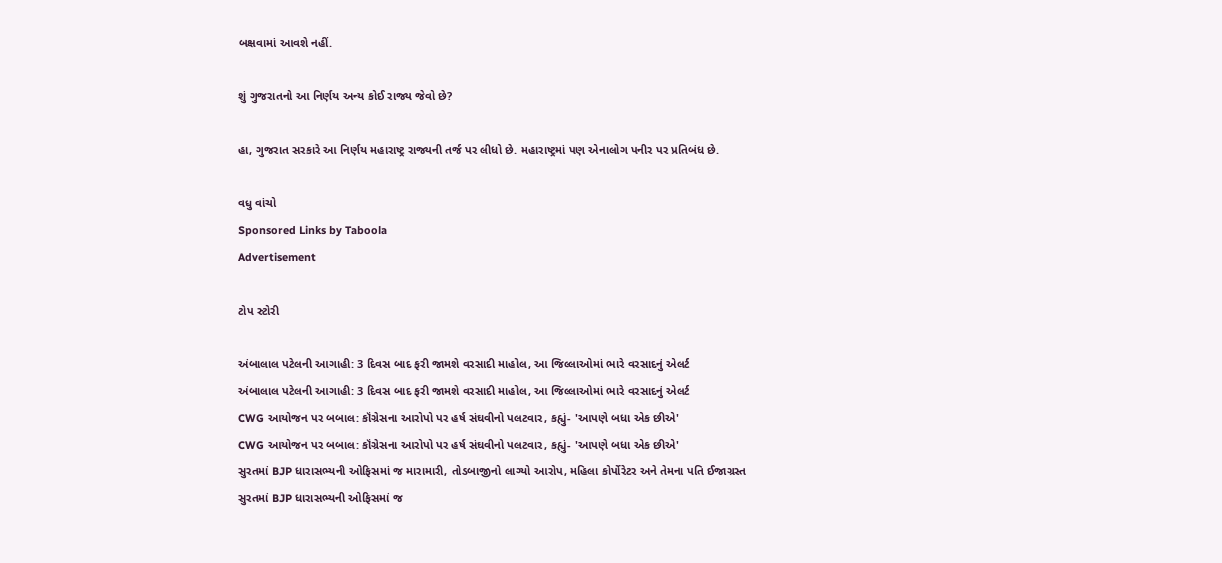બક્ષવામાં આવશે નહીં.

શું ગુજરાતનો આ નિર્ણય અન્ય કોઈ રાજ્ય જેવો છે?

હા, ગુજરાત સરકારે આ નિર્ણય મહારાષ્ટ્ર રાજ્યની તર્જ પર લીધો છે. મહારાષ્ટ્રમાં પણ એનાલોગ પનીર પર પ્રતિબંધ છે.

વધુ વાંચો
Sponsored Links by Taboola
Advertisement

ટોપ સ્ટોરી

અંબાલાલ પટેલની આગાહી: 3 દિવસ બાદ ફરી જામશે વરસાદી માહોલ, આ જિલ્લાઓમાં ભારે વરસાદનું એલર્ટ
અંબાલાલ પટેલની આગાહી: 3 દિવસ બાદ ફરી જામશે વરસાદી માહોલ, આ જિલ્લાઓમાં ભારે વરસાદનું એલર્ટ
CWG આયોજન પર બબાલ: કૉંગ્રેસના આરોપો પર હર્ષ સંઘવીનો પલટવાર, કહ્યું- 'આપણે બધા એક છીએ'
CWG આયોજન પર બબાલ: કૉંગ્રેસના આરોપો પર હર્ષ સંઘવીનો પલટવાર, કહ્યું- 'આપણે બધા એક છીએ'
સુરતમાં BJP ધારાસભ્યની ઓફિસમાં જ મારામારી, તોડબાજીનો લાગ્યો આરોપ, મહિલા કોર્પોરેટર અને તેમના પતિ ઈજાગ્રસ્ત
સુરતમાં BJP ધારાસભ્યની ઓફિસમાં જ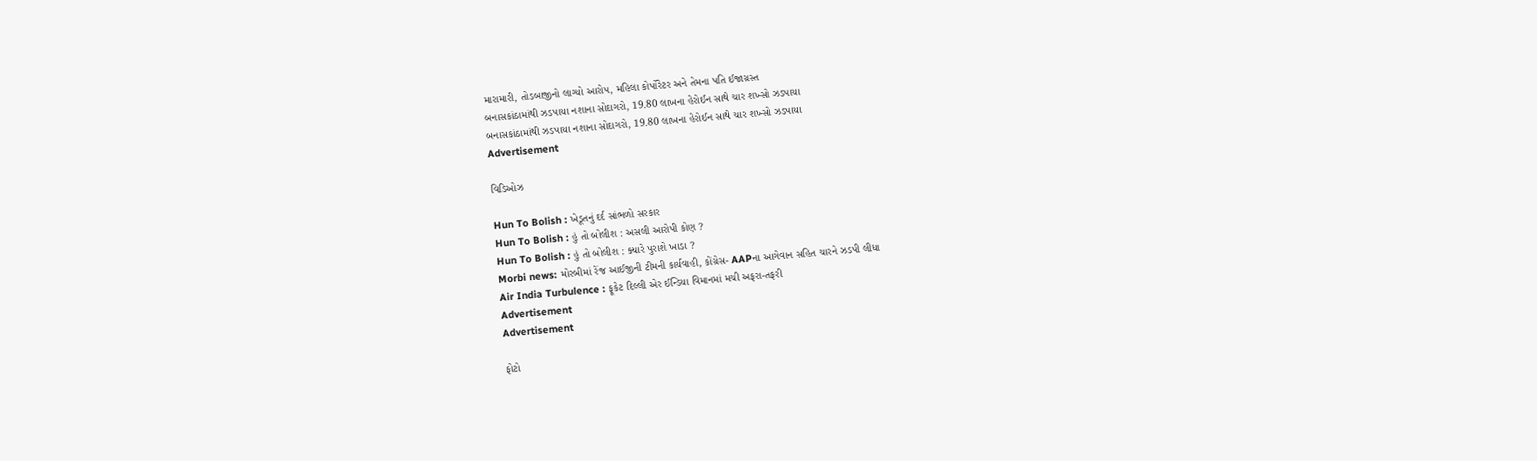મારામારી, તોડબાજીનો લાગ્યો આરોપ, મહિલા કોર્પોરેટર અને તેમના પતિ ઈજાગ્રસ્ત
બનાસકાંઠામાંથી ઝડપાયા નશાના સોદાગરો, 19.80 લાખના હેરોઈન સાથે ચાર શખ્સો ઝડપાયા
બનાસકાંઠામાંથી ઝડપાયા નશાના સોદાગરો, 19.80 લાખના હેરોઈન સાથે ચાર શખ્સો ઝડપાયા
Advertisement

વિડિઓઝ

Hun To Bolish : ખેડૂતનું દર્દ સાંભળો સરકાર
Hun To Bolish : હું તો બોલીશ : અસલી આરોપી કોણ ?
Hun To Bolish : હું તો બોલીશ : ક્યારે પુરાશે ખાડા ?
Morbi news: મોરબીમાં રેંજ આઈજીની ટીમની કાર્યવાહી, કોંગ્રેસ- AAPના આગેવાન સહિત ચારને ઝડપી લીધા
Air India Turbulence : ફૂકેટ દિલ્લી એર ઈન્ડિયા વિમાનમાં મચી અફરા-તફરી
Advertisement
Advertisement

ફોટો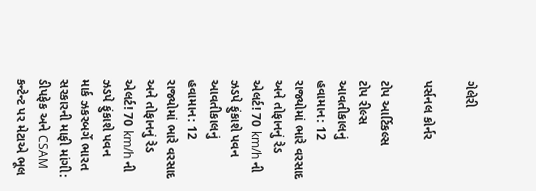ગેલેરી

પર્સનલ કોર્નર

ટોપ આર્ટિકલ્સ
ટોપ રીલ્સ
આવતીકાલનું હવામાન: 12 રાજ્યોમાં ભારે વરસાદ અને તોફાનનું રેડ એલર્ટ! 70 km/h ની ઝડપે ફુંકાશે પવન
આવતીકાલનું હવામાન: 12 રાજ્યોમાં ભારે વરસાદ અને તોફાનનું રેડ એલર્ટ! 70 km/h ની ઝડપે ફુંકાશે પવન
માર્ક ઝકરબર્ગે ભારત સરકારની માફી માંગી: ડીપફેક અને CSAM કન્ટેન્ટ પર મેટાએ ભૂલ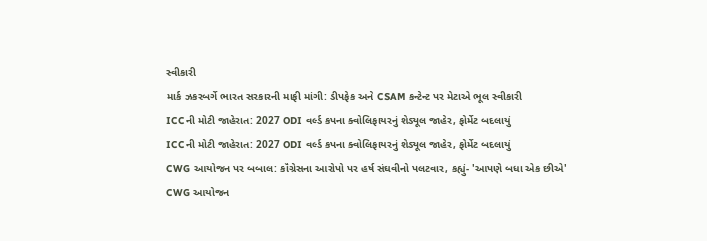સ્વીકારી
માર્ક ઝકરબર્ગે ભારત સરકારની માફી માંગી: ડીપફેક અને CSAM કન્ટેન્ટ પર મેટાએ ભૂલ સ્વીકારી
ICCની મોટી જાહેરાત: 2027 ODI વર્લ્ડ કપના ક્વોલિફાયરનું શેડ્યૂલ જાહેર, ફોર્મેટ બદલાયું
ICCની મોટી જાહેરાત: 2027 ODI વર્લ્ડ કપના ક્વોલિફાયરનું શેડ્યૂલ જાહેર, ફોર્મેટ બદલાયું
CWG આયોજન પર બબાલ: કૉંગ્રેસના આરોપો પર હર્ષ સંઘવીનો પલટવાર, કહ્યું- 'આપણે બધા એક છીએ'
CWG આયોજન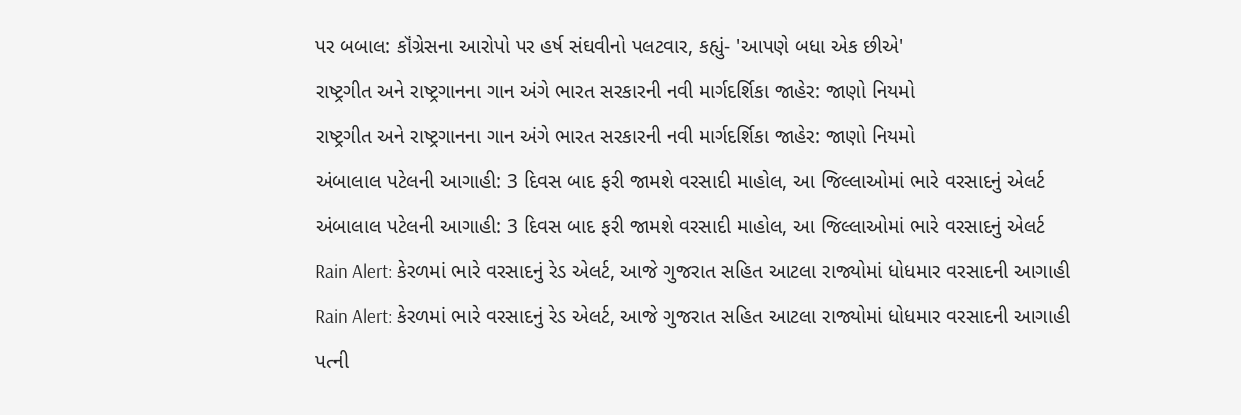પર બબાલ: કૉંગ્રેસના આરોપો પર હર્ષ સંઘવીનો પલટવાર, કહ્યું- 'આપણે બધા એક છીએ'
રાષ્ટ્રગીત અને રાષ્ટ્રગાનના ગાન અંગે ભારત સરકારની નવી માર્ગદર્શિકા જાહેર: જાણો નિયમો
રાષ્ટ્રગીત અને રાષ્ટ્રગાનના ગાન અંગે ભારત સરકારની નવી માર્ગદર્શિકા જાહેર: જાણો નિયમો
અંબાલાલ પટેલની આગાહી: 3 દિવસ બાદ ફરી જામશે વરસાદી માહોલ, આ જિલ્લાઓમાં ભારે વરસાદનું એલર્ટ
અંબાલાલ પટેલની આગાહી: 3 દિવસ બાદ ફરી જામશે વરસાદી માહોલ, આ જિલ્લાઓમાં ભારે વરસાદનું એલર્ટ
Rain Alert: કેરળમાં ભારે વરસાદનું રેડ એલર્ટ, આજે ગુજરાત સહિત આટલા રાજ્યોમાં ધોધમાર વરસાદની આગાહી
Rain Alert: કેરળમાં ભારે વરસાદનું રેડ એલર્ટ, આજે ગુજરાત સહિત આટલા રાજ્યોમાં ધોધમાર વરસાદની આગાહી
પત્ની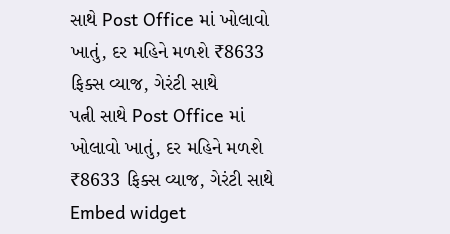સાથે Post Office માં ખોલાવો ખાતું, દર મહિને મળશે ₹8633 ફિક્સ વ્યાજ, ગેરંટી સાથે
પત્ની સાથે Post Office માં ખોલાવો ખાતું, દર મહિને મળશે ₹8633 ફિક્સ વ્યાજ, ગેરંટી સાથે
Embed widget